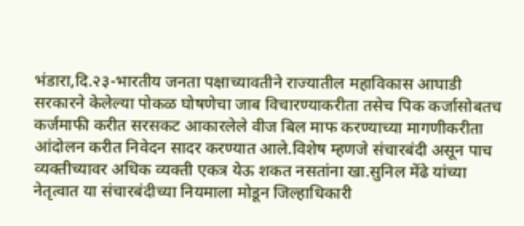भंडारा,दि.२३-भारतीय जनता पक्षाच्यावतीने राज्यातील महाविकास आघाडी सरकारने केलेल्या पोकळ घोषणेचा जाब विचारण्याकरीता तसेच पिक कर्जासोबतच कर्जमाफी करीत सरसकट आकारलेले वीज बिल माफ करण्याच्या मागणीकरीता आंदोलन करीत निवेदन सादर करण्यात आले.विशेष म्हणजे संचारबंदी असून पाच व्यक्तीच्यावर अधिक व्यक्ती एकत्र येऊ शकत नसतांना खा.सुनिल मेंढे यांच्या नेतृत्वात या संचारबंदीच्या नियमाला मोडून जिल्हाधिकारी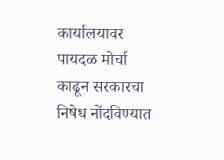कार्यालयावर पायदळ मोर्चा काढून सरकारचा निषेध नोंदविण्यात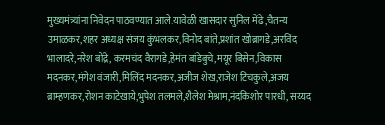मुख्यमंत्र्यांना निवेदन पाठवण्यात आले.यावेळी खासदार सुनिल मेंढे,चैतन्य उमाळकर,शहर अध्यक्ष संजय कुंभलकर,विनोद बांते,प्रशांत खोब्रागडे,अरविंद भालादरे,नरेश बोंद्रे, करमचंद वैरागडे,हेमंत बांडेबुचे,मयूर बिसेन,विकास मदनकर,मंगेश वंजारी,मिलिंद मदनकर,अजीज शेख,राजेश टिचकुले,अजय ब्राम्हणकर,रोशन काटेखाये,भुपेश तलमले,शैलेश मेश्राम,नंदकिशोर पारधी, सय्यद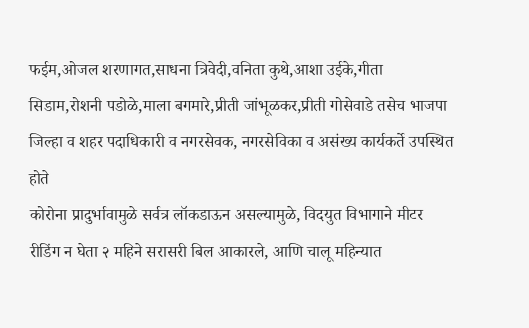फईम,ओजल शरणागत,साधना त्रिवेदी,वनिता कुथे,आशा उईके,गीता सिडाम,रोशनी पडोळे,माला बगमारे,प्रीती जांभूळकर,प्रीती गोसेवाडे तसेच भाजपा जिल्हा व शहर पदाधिकारी व नगरसेवक, नगरसेविका व असंख्य कार्यकर्ते उपस्थित होते
कोरोना प्रादुर्भावामुळे सर्वत्र लॉकडाऊन असल्यामुळे, विदयुत विभागाने मीटर रीडिंग न घेता २ महिने सरासरी बिल आकारले, आणि चालू महिन्यात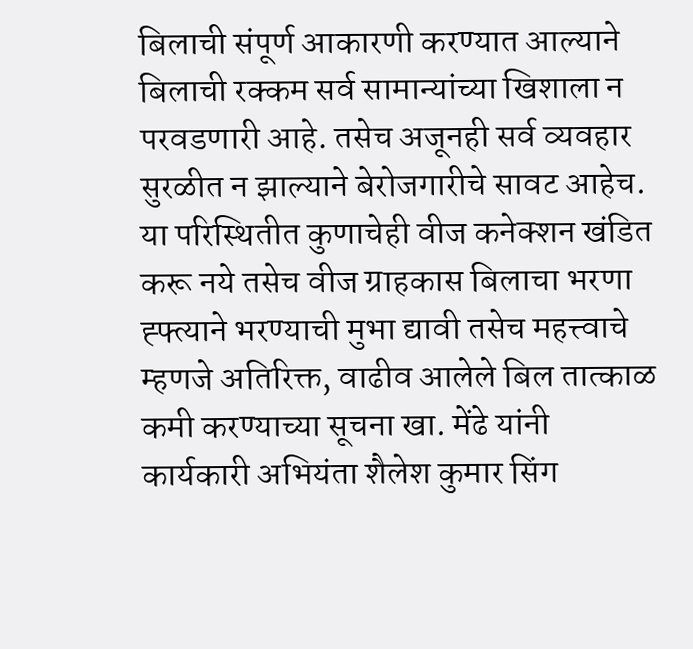बिलाची संपूर्ण आकारणी करण्यात आल्याने बिलाची रक्कम सर्व सामान्यांच्या खिशाला न परवडणारी आहे. तसेच अजूनही सर्व व्यवहार सुरळीत न झाल्याने बेरोजगारीचे सावट आहेच. या परिस्थितीत कुणाचेही वीज कनेक्शन खंडित करू नये तसेच वीज ग्राहकास बिलाचा भरणा ह्फ्त्याने भरण्याची मुभा द्यावी तसेच महत्त्वाचे म्हणजे अतिरिक्त, वाढीव आलेले बिल तात्काळ कमी करण्याच्या सूचना खा. मेंढे यांनी कार्यकारी अभियंता शैलेश कुमार सिंग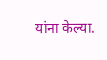यांना केल्या.